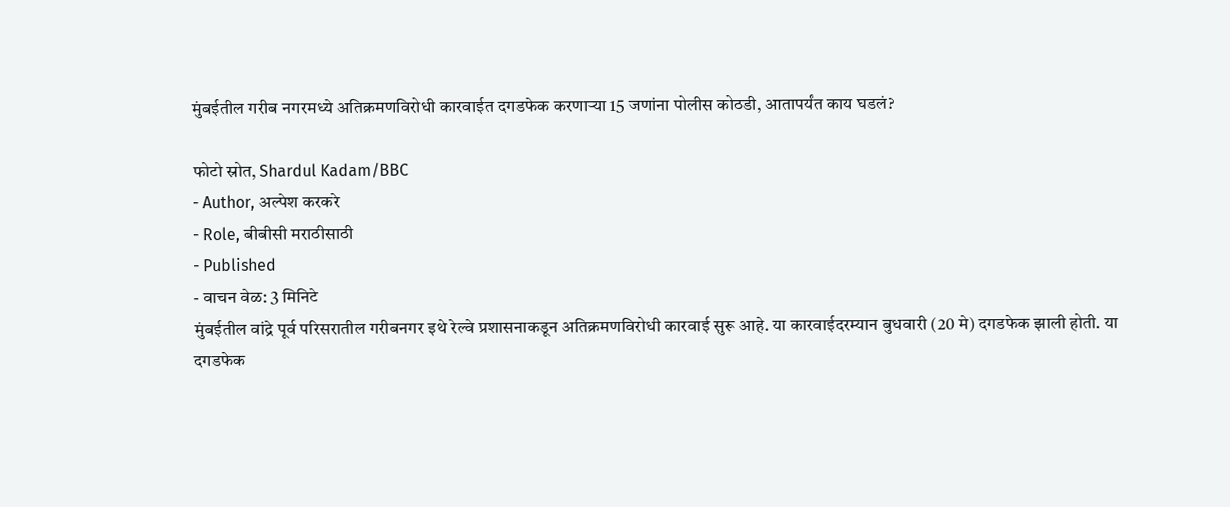मुंबईतील गरीब नगरमध्ये अतिक्रमणविरोधी कारवाईत दगडफेक करणाऱ्या 15 जणांना पोलीस कोठडी, आतापर्यंत काय घडलं?

फोटो स्रोत, Shardul Kadam/BBC
- Author, अल्पेश करकरे
- Role, बीबीसी मराठीसाठी
- Published
- वाचन वेळ: 3 मिनिटे
मुंबईतील वांद्रे पूर्व परिसरातील गरीबनगर इथे रेल्वे प्रशासनाकडून अतिक्रमणविरोधी कारवाई सुरू आहे. या कारवाईदरम्यान बुधवारी (20 मे) दगडफेक झाली होती. या दगडफेक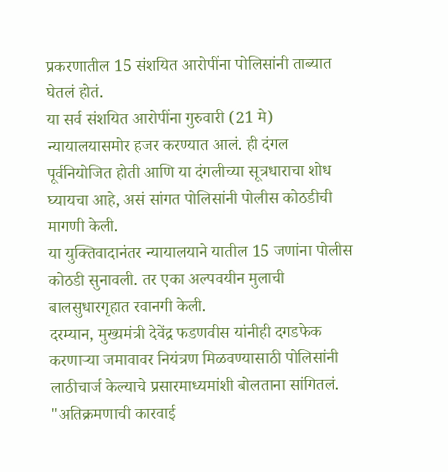प्रकरणातील 15 संशयित आरोपींना पोलिसांनी ताब्यात घेतलं होतं.
या सर्व संशयित आरोपींना गुरुवारी (21 मे) न्यायालयासमोर हजर करण्यात आलं. ही दंगल पूर्वनियोजित होती आणि या दंगलीच्या सूत्रधाराचा शोध घ्यायचा आहे, असं सांगत पोलिसांनी पोलीस कोठडीची मागणी केली.
या युक्तिवादानंतर न्यायालयाने यातील 15 जणांना पोलीस कोठडी सुनावली. तर एका अल्पवयीन मुलाची बालसुधारगृहात रवानगी केली.
दरम्यान, मुख्यमंत्री देवेंद्र फडणवीस यांनीही दगडफेक करणाऱ्या जमावावर नियंत्रण मिळवण्यासाठी पोलिसांनी लाठीचार्ज केल्याचे प्रसारमाध्यमांशी बोलताना सांगितलं.
"अतिक्रमणाची कारवाई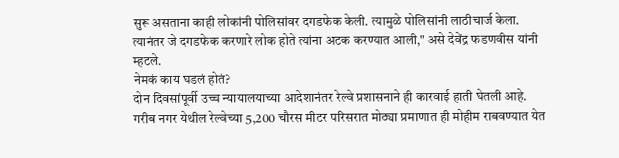सुरू असताना काही लोकांनी पोलिसांवर दगडफेक केली. त्यामुळे पोलिसांनी लाठीचार्ज केला. त्यानंतर जे दगडफेक करणारे लोक होते त्यांना अटक करण्यात आली," असे देवेंद्र फडणवीस यांनी म्हटले.
नेमकं काय घडलं होतं?
दोन दिवसांपूर्वी उच्च न्यायालयाच्या आदेशानंतर रेल्वे प्रशासनाने ही कारवाई हाती घेतली आहे. गरीब नगर येथील रेल्वेच्या 5,200 चौरस मीटर परिसरात मोठ्या प्रमाणात ही मोहीम राबवण्यात येत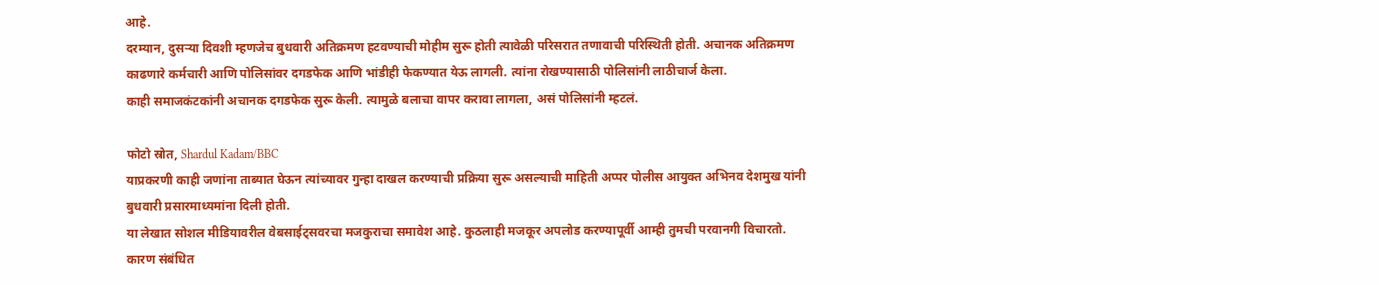आहे.
दरम्यान, दुसऱ्या दिवशी म्हणजेच बुधवारी अतिक्रमण हटवण्याची मोहीम सुरू होती त्यावेळी परिसरात तणावाची परिस्थिती होती. अचानक अतिक्रमण काढणारे कर्मचारी आणि पोलिसांवर दगडफेक आणि भांडीही फेकण्यात येऊ लागली. त्यांना रोखण्यासाठी पोलिसांनी लाठीचार्ज केला.
काही समाजकंटकांनी अचानक दगडफेक सुरू केली. त्यामुळे बलाचा वापर करावा लागला, असं पोलिसांनी म्हटलं.

फोटो स्रोत, Shardul Kadam/BBC
याप्रकरणी काही जणांना ताब्यात घेऊन त्यांच्यावर गुन्हा दाखल करण्याची प्रक्रिया सुरू असल्याची माहिती अप्पर पोलीस आयुक्त अभिनव देशमुख यांनी बुधवारी प्रसारमाध्यमांना दिली होती.
या लेखात सोशल मीडियावरील वेबसाईट्सवरचा मजकुराचा समावेश आहे. कुठलाही मजकूर अपलोड करण्यापूर्वी आम्ही तुमची परवानगी विचारतो. कारण संबंधित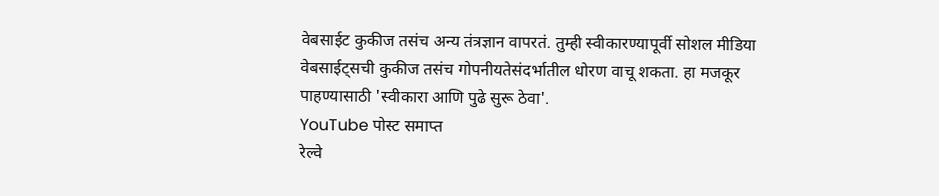वेबसाईट कुकीज तसंच अन्य तंत्रज्ञान वापरतं. तुम्ही स्वीकारण्यापूर्वी सोशल मीडिया वेबसाईट्सची कुकीज तसंच गोपनीयतेसंदर्भातील धोरण वाचू शकता. हा मजकूर पाहण्यासाठी 'स्वीकारा आणि पुढे सुरू ठेवा'.
YouTube पोस्ट समाप्त
रेल्वे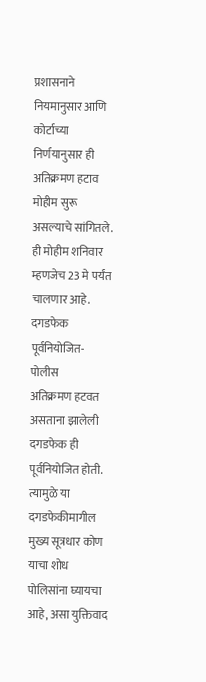प्रशासनाने नियमानुसार आणि कोर्टाच्या निर्णयानुसार ही अतिक्रमण हटाव मोहीम सुरू असल्याचे सांगितले. ही मोहीम शनिवार म्हणजेच 23 मे पर्यंत चालणार आहे.
दगडफेक पूर्वनियोजित- पोलीस
अतिक्रमण हटवत असताना झालेली दगडफेक ही पूर्वनियोजित होती. त्यामुळे या दगडफेकीमागील मुख्य सूत्रधार कोण याचा शोध पोलिसांना घ्यायचा आहे, असा युक्तिवाद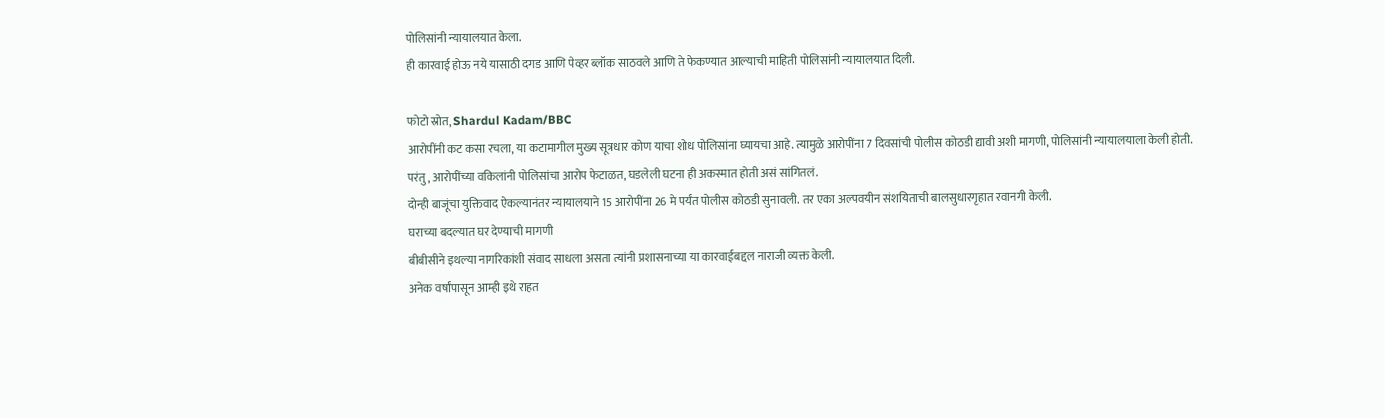पोलिसांनी न्यायालयात केला.
ही कारवाई होऊ नये यासाठी दगड आणि पेव्हर ब्लॉक साठवले आणि ते फेकण्यात आल्याची माहिती पोलिसांनी न्यायालयात दिली.

फोटो स्रोत, Shardul Kadam/BBC
आरोपींनी कट कसा रचला, या कटामागील मुख्य सूत्रधार कोण याचा शोध पोलिसांना घ्यायचा आहे. त्यामुळे आरोपींना 7 दिवसांची पोलीस कोठडी द्यावी अशी मागणी, पोलिसांनी न्यायालयाला केली होती.
परंतु, आरोपींच्या वकिलांनी पोलिसांचा आरोप फेटाळत, घडलेली घटना ही अकस्मात होती असं सांगितलं.
दोन्ही बाजूंचा युक्तिवाद ऐकल्यानंतर न्यायालयाने 15 आरोपींना 26 मे पर्यंत पोलीस कोठडी सुनावली. तर एका अल्पवयीन संशयिताची बालसुधारगृहात रवानगी केली.
घराच्या बदल्यात घर देण्याची मागणी
बीबीसीने इथल्या नागरिकांशी संवाद साधला असता त्यांनी प्रशासनाच्या या कारवाईबद्दल नाराजी व्यक्त केली.
अनेक वर्षांपासून आम्ही इथे राहत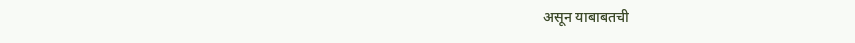असून याबाबतची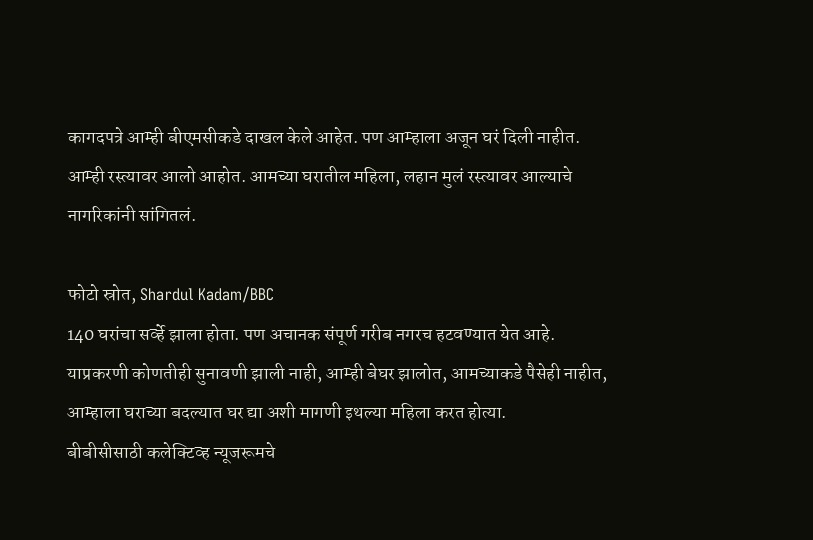कागदपत्रे आम्ही बीएमसीकडे दाखल केले आहेत. पण आम्हाला अजून घरं दिली नाहीत. आम्ही रस्त्यावर आलो आहोत. आमच्या घरातील महिला, लहान मुलं रस्त्यावर आल्याचे नागरिकांनी सांगितलं.

फोटो स्रोत, Shardul Kadam/BBC
140 घरांचा सर्व्हे झाला होता. पण अचानक संपूर्ण गरीब नगरच हटवण्यात येत आहे. याप्रकरणी कोणतीही सुनावणी झाली नाही, आम्ही बेघर झालोत, आमच्याकडे पैसेही नाहीत, आम्हाला घराच्या बदल्यात घर द्या अशी मागणी इथल्या महिला करत होत्या.
बीबीसीसाठी कलेक्टिव्ह न्यूजरूमचे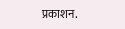प्रकाशन.